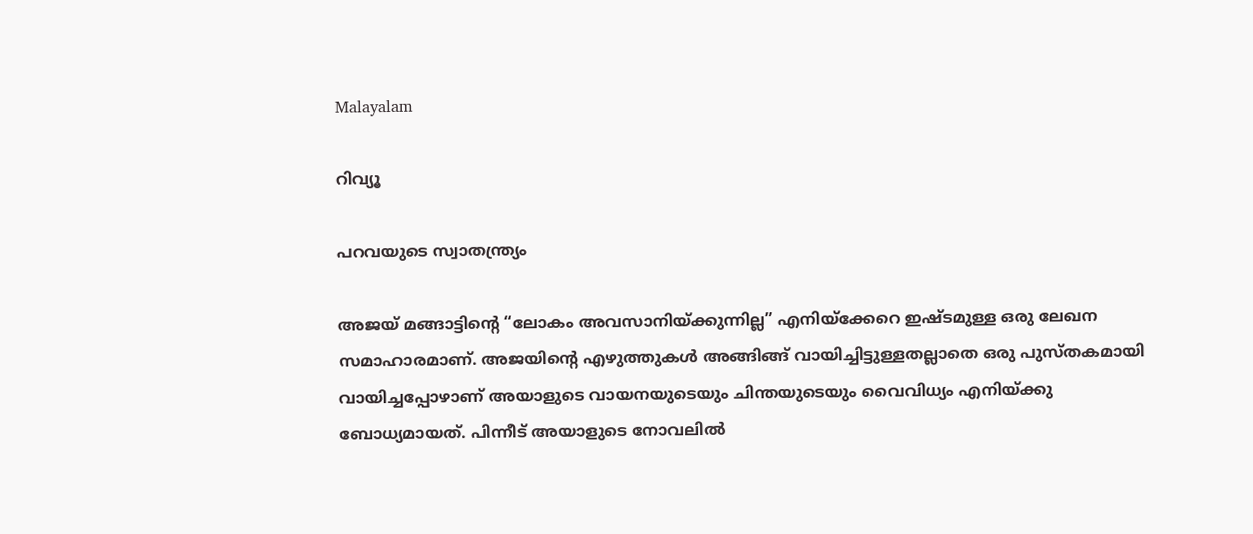Malayalam

റിവ്യൂ

പറവയുടെ സ്വാതന്ത്ര്യം

അജയ് മങ്ങാട്ടിന്റെ “ലോകം അവസാനിയ്ക്കുന്നില്ല” എനിയ്ക്കേറെ ഇഷ്ടമുള്ള ഒരു ലേഖന സമാഹാരമാണ്. അജയിന്റെ എഴുത്തുകൾ അങ്ങിങ്ങ് വായിച്ചിട്ടുള്ളതല്ലാതെ ഒരു പുസ്തകമായി വായിച്ചപ്പോഴാണ് അയാളുടെ വായനയുടെയും ചിന്തയുടെയും വൈവിധ്യം എനിയ്ക്കു ബോധ്യമായത്. പിന്നീട് അയാളുടെ നോവലിൽ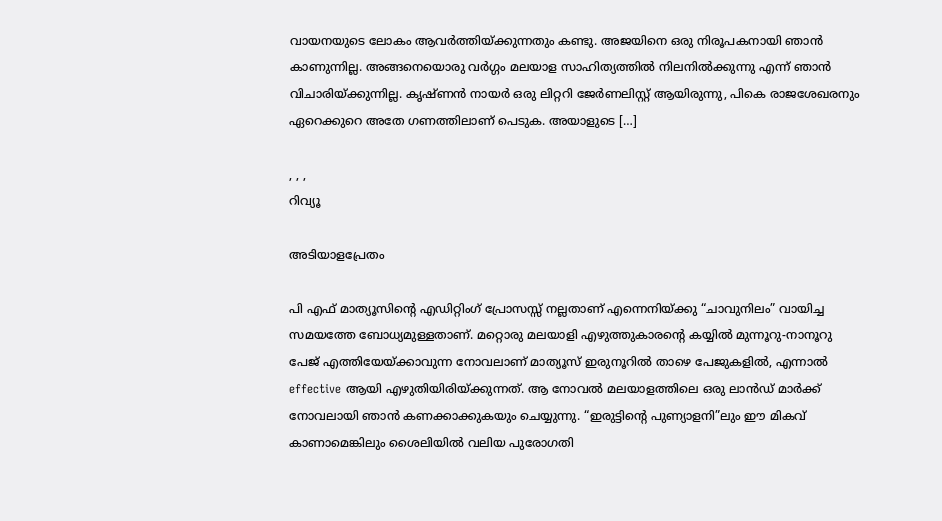വായനയുടെ ലോകം ആവർത്തിയ്ക്കുന്നതും കണ്ടു. അജയിനെ ഒരു നിരൂപകനായി ഞാൻ കാണുന്നില്ല. അങ്ങനെയൊരു വർഗ്ഗം മലയാള സാഹിത്യത്തിൽ നിലനിൽക്കുന്നു എന്ന് ഞാൻ വിചാരിയ്ക്കുന്നില്ല. കൃഷ്ണൻ നായർ ഒരു ലിറ്ററി ജേർണലിസ്റ്റ് ആയിരുന്നു, പികെ രാജശേഖരനും ഏറെക്കുറെ അതേ ഗണത്തിലാണ് പെടുക. അയാളുടെ […]

, , ,
റിവ്യൂ

അടിയാളപ്രേതം

പി എഫ് മാത്യൂസിന്റെ എഡിറ്റിംഗ് പ്രോസസ്സ് നല്ലതാണ് എന്നെനിയ്ക്കു “ചാവുനിലം” വായിച്ച സമയത്തേ ബോധ്യമുള്ളതാണ്. മറ്റൊരു മലയാളി എഴുത്തുകാരന്റെ കയ്യിൽ മുന്നൂറു-നാനൂറു പേജ് എത്തിയേയ്ക്കാവുന്ന നോവലാണ് മാത്യൂസ് ഇരുനൂറിൽ താഴെ പേജുകളിൽ, എന്നാൽ effective ആയി എഴുതിയിരിയ്ക്കുന്നത്. ആ നോവൽ മലയാളത്തിലെ ഒരു ലാൻഡ് മാർക്ക് നോവലായി ഞാൻ കണക്കാക്കുകയും ചെയ്യുന്നു. “ഇരുട്ടിന്റെ പുണ്യാളനി”ലും ഈ മികവ് കാണാമെങ്കിലും ശൈലിയിൽ വലിയ പുരോഗതി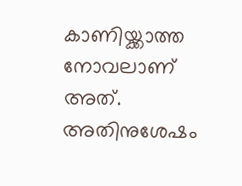കാണിയ്ക്കാത്ത നോവലാണ് അത്. അതിനുശേഷം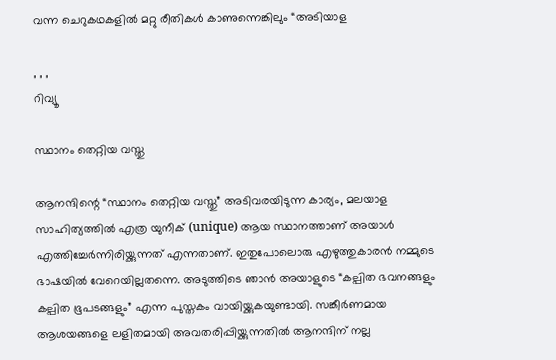വന്ന ചെറുകഥകളിൽ മറ്റു രീതികൾ കാണുന്നെങ്കിലും “അടിയാള

, , ,
റിവ്യൂ

സ്ഥാനം തെറ്റിയ വസ്തു

ആനന്ദിന്റെ “സ്ഥാനം തെറ്റിയ വസ്തു” അടിവരയിടുന്ന കാര്യം, മലയാള സാഹിത്യത്തിൽ എത്ര യുനീക് (unique) ആയ സ്ഥാനത്താണ് അയാൾ എത്തിച്ചേർന്നിരിയ്ക്കുന്നത് എന്നതാണ്. ഇതുപോലൊരു എഴുത്തുകാരൻ നമ്മുടെ ഭാഷയിൽ വേറെയില്ലതന്നെ. അടുത്തിടെ ഞാൻ അയാളുടെ “കല്പിത ഭവനങ്ങളും കല്പിത ഭൂപടങ്ങളും” എന്ന പുസ്തകം വായിയ്ക്കുകയുണ്ടായി. സങ്കീർണമായ ആശയങ്ങളെ ലളിതമായി അവതരിപ്പിയ്ക്കുന്നതിൽ ആനന്ദിന് നല്ല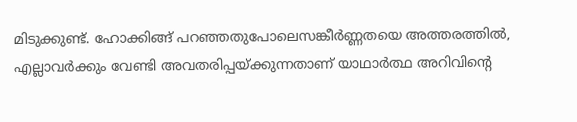മിടുക്കുണ്ട്. ഹോക്കിങ്ങ് പറഞ്ഞതുപോലെസങ്കീർണ്ണതയെ അത്തരത്തിൽ, എല്ലാവർക്കും വേണ്ടി അവതരിപ്പയ്ക്കുന്നതാണ് യാഥാർത്ഥ അറിവിന്റെ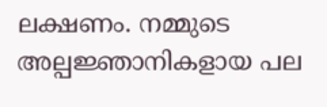ലക്ഷണം. നമ്മുടെ അല്പജ്ഞാനികളായ പല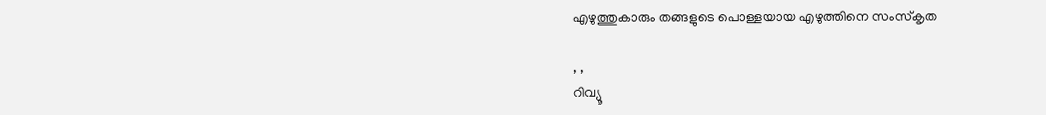എഴുത്തുകാരും തങ്ങളുടെ പൊള്ളയായ എഴുത്തിനെ സംസ്കൃത

, ,
റിവ്യൂ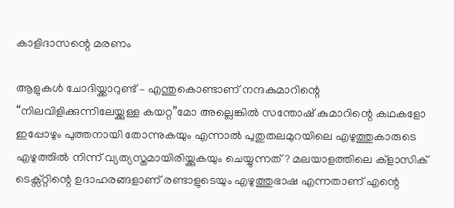കാളിദാസന്റെ മരണം

ആളുകൾ ചോദിയ്ക്കാറുണ്ട് – എന്തുകൊണ്ടാണ് നന്ദകുമാറിന്റെ “നിലവിളിക്കുന്നിലേയ്ക്കുള്ള കയറ്റ”മോ അല്ലെങ്കിൽ സന്തോഷ് കുമാറിന്റെ കഥകളോ ഇപ്പോഴും പുത്തനായി തോന്നുകയും എന്നാൽ പുതുതലമുറയിലെ എഴുത്തുകാരുടെ എഴുത്തിൽ നിന്ന് വ്യത്യസ്തമായിരിയ്ക്കുകയും ചെയ്യുന്നത്? മലയാളത്തിലെ ക്‌ളാസിക് ടെക്സ്റ്റിന്റെ ഉദാഹരങ്ങളാണ് രണ്ടാളുടെയും എഴുത്തുഭാഷ എന്നതാണ് എന്റെ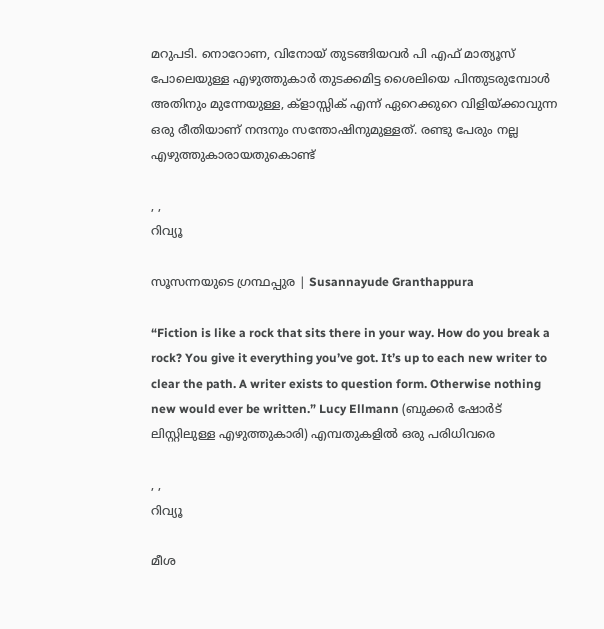മറുപടി. നൊറോണ, വിനോയ് തുടങ്ങിയവർ പി എഫ് മാത്യൂസ് പോലെയുള്ള എഴുത്തുകാർ തുടക്കമിട്ട ശൈലിയെ പിന്തുടരുമ്പോൾ അതിനും മുന്നേയുള്ള, ക്‌ളാസ്സിക് എന്ന് ഏറെക്കുറെ വിളിയ്ക്കാവുന്ന ഒരു രീതിയാണ് നന്ദനും സന്തോഷിനുമുള്ളത്. രണ്ടു പേരും നല്ല എഴുത്തുകാരായതുകൊണ്ട്

, ,
റിവ്യൂ

സൂസന്നയുടെ ഗ്രന്ഥപ്പുര | Susannayude Granthappura

“Fiction is like a rock that sits there in your way. How do you break a rock? You give it everything you’ve got. It’s up to each new writer to clear the path. A writer exists to question form. Otherwise nothing new would ever be written.” Lucy Ellmann (ബുക്കർ ഷോർട് ലിസ്റ്റിലുള്ള എഴുത്തുകാരി) എമ്പതുകളിൽ ഒരു പരിധിവരെ

, ,
റിവ്യൂ

മീശ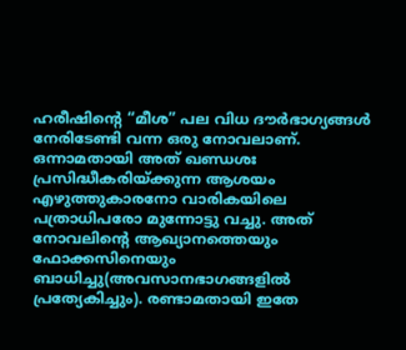ഹരീഷിന്റെ “മീശ” പല വിധ ദൗർഭാഗ്യങ്ങൾ നേരിടേണ്ടി വന്ന ഒരു നോവലാണ്. ഒന്നാമതായി അത് ഖണ്ഡശഃ പ്രസിദ്ധീകരിയ്ക്കുന്ന ആശയം എഴുത്തുകാരനോ വാരികയിലെ പത്രാധിപരോ മുന്നോട്ടു വച്ചു. അത് നോവലിന്റെ ആഖ്യാനത്തെയും ഫോക്കസിനെയും ബാധിച്ചു(അവസാനഭാഗങ്ങളിൽ പ്രത്യേകിച്ചും). രണ്ടാമതായി ഇതേ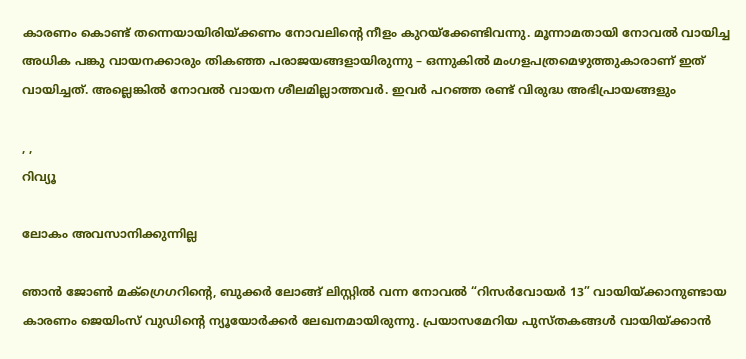കാരണം കൊണ്ട് തന്നെയായിരിയ്ക്കണം നോവലിന്റെ നീളം കുറയ്‌ക്കേണ്ടിവന്നു. മൂന്നാമതായി നോവൽ വായിച്ച അധിക പങ്കു വായനക്കാരും തികഞ്ഞ പരാജയങ്ങളായിരുന്നു – ഒന്നുകിൽ മംഗളപത്രമെഴുത്തുകാരാണ് ഇത് വായിച്ചത്. അല്ലെങ്കിൽ നോവൽ വായന ശീലമില്ലാത്തവർ. ഇവർ പറഞ്ഞ രണ്ട് വിരുദ്ധ അഭിപ്രായങ്ങളും

, ,
റിവ്യൂ

ലോകം അവസാനിക്കുന്നില്ല

ഞാൻ ജോൺ മക്ഗ്രെഗറിന്റെ, ബുക്കർ ലോങ്ങ് ലിസ്റ്റിൽ വന്ന നോവൽ “റിസർവോയർ 13” വായിയ്ക്കാനുണ്ടായ കാരണം ജെയിംസ് വുഡിന്റെ ന്യൂയോർക്കർ ലേഖനമായിരുന്നു. പ്രയാസമേറിയ പുസ്തകങ്ങൾ വായിയ്ക്കാൻ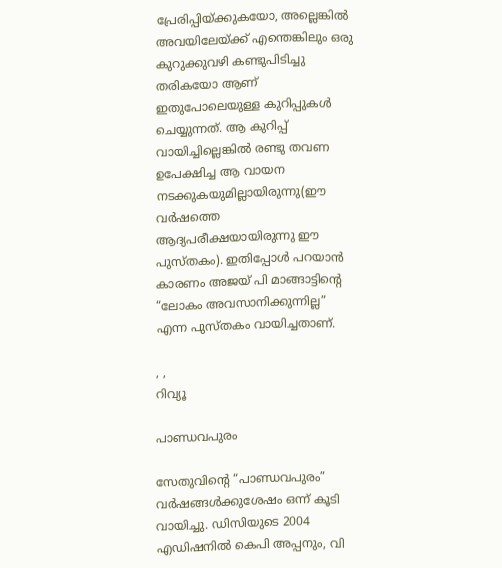പ്രേരിപ്പിയ്ക്കുകയോ, അല്ലെങ്കിൽ അവയിലേയ്ക്ക് എന്തെങ്കിലും ഒരു കുറുക്കുവഴി കണ്ടുപിടിച്ചു തരികയോ ആണ് ഇതുപോലെയുള്ള കുറിപ്പുകൾ ചെയ്യുന്നത്. ആ കുറിപ്പ് വായിച്ചില്ലെങ്കിൽ രണ്ടു തവണ ഉപേക്ഷിച്ച ആ വായന നടക്കുകയുമില്ലായിരുന്നു(ഈ വർഷത്തെ ആദ്യപരീക്ഷയായിരുന്നു ഈ പുസ്തകം). ഇതിപ്പോൾ പറയാൻ കാരണം അജയ് പി മാങ്ങാട്ടിന്റെ “ലോകം അവസാനിക്കുന്നില്ല” എന്ന പുസ്തകം വായിച്ചതാണ്.

, ,
റിവ്യൂ

പാണ്ഡവപുരം

സേതുവിന്റെ “പാണ്ഡവപുരം” വർഷങ്ങൾക്കുശേഷം ഒന്ന് കൂടി വായിച്ചു. ഡിസിയുടെ 2004 എഡിഷനിൽ കെപി അപ്പനും, വി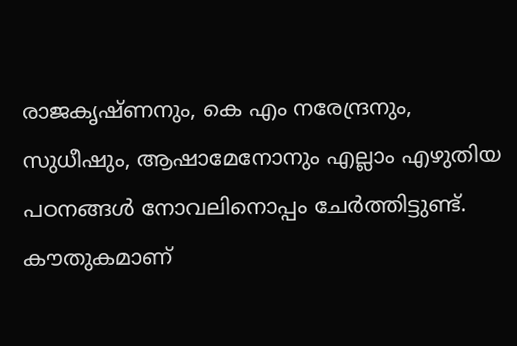രാജകൃഷ്ണനും, കെ എം നരേന്ദ്രനും, സുധീഷും, ആഷാമേനോനും എല്ലാം എഴുതിയ പഠനങ്ങൾ നോവലിനൊപ്പം ചേർത്തിട്ടുണ്ട്. കൗതുകമാണ്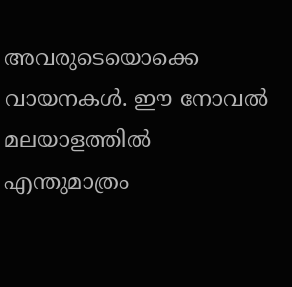അവരുടെയൊക്കെ വായനകൾ. ഈ നോവൽ മലയാളത്തിൽ എന്തുമാത്രം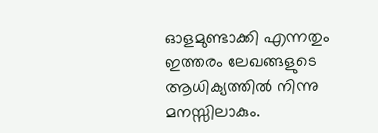ഓളമുണ്ടാക്കി എന്നതും ഇത്തരം ലേഖങ്ങളുടെ ആധിക്യത്തിൽ നിന്നു മനസ്സിലാകും.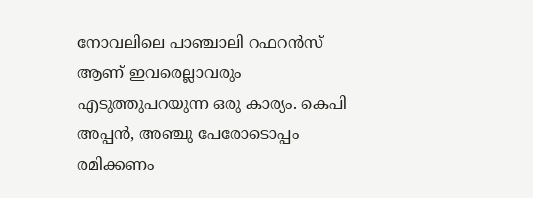നോവലിലെ പാഞ്ചാലി റഫറൻസ് ആണ് ഇവരെല്ലാവരും എടുത്തുപറയുന്ന ഒരു കാര്യം. കെപി അപ്പൻ, അഞ്ചു പേരോടൊപ്പം രമിക്കണം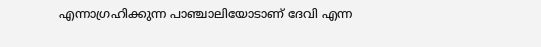എന്നാഗ്രഹിക്കുന്ന പാഞ്ചാലിയോടാണ് ദേവി എന്ന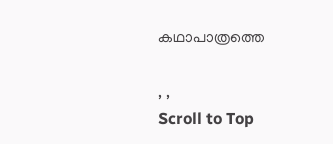കഥാപാത്രത്തെ

, ,
Scroll to Top